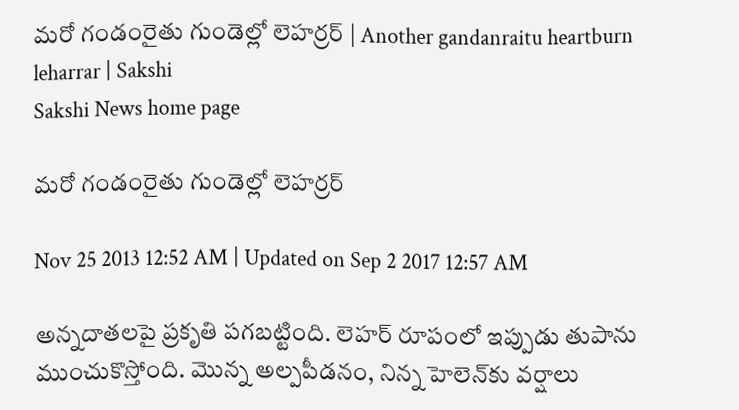మరో గండంరైతు గుండెల్లో లెహర్రర్ | Another gandanraitu heartburn leharrar | Sakshi
Sakshi News home page

మరో గండంరైతు గుండెల్లో లెహర్రర్

Nov 25 2013 12:52 AM | Updated on Sep 2 2017 12:57 AM

అన్నదాతలపై ప్రకృతి పగబట్టింది. లెహర్ రూపంలో ఇప్పుడు తుపాను ముంచుకొస్తోంది. మొన్న అల్పపీడనం, నిన్న హెలెన్‌కు వర్షాలు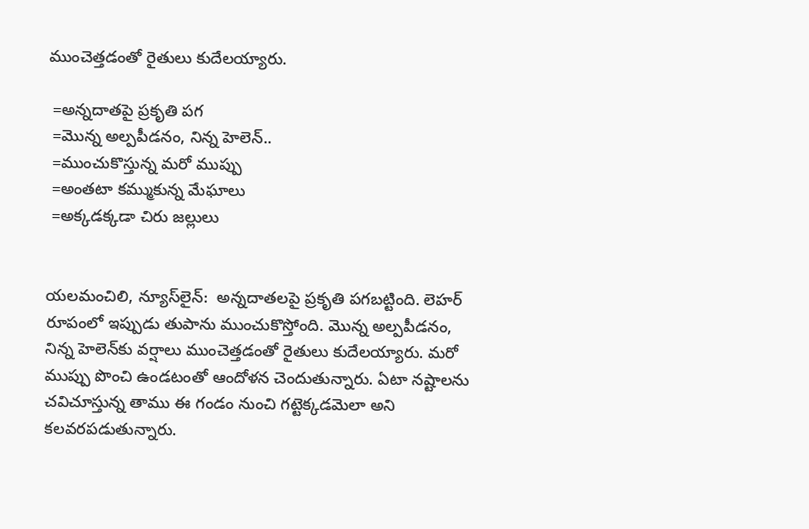ముంచెత్తడంతో రైతులు కుదేలయ్యారు.

 =అన్నదాతపై ప్రకృతి పగ
 =మొన్న అల్పపీడనం, నిన్న హెలెన్..
 =ముంచుకొస్తున్న మరో ముప్పు
 =అంతటా కమ్ముకున్న మేఘాలు
 =అక్కడక్కడా చిరు జల్లులు


యలమంచిలి, న్యూస్‌లైన్:  అన్నదాతలపై ప్రకృతి పగబట్టింది. లెహర్ రూపంలో ఇప్పుడు తుపాను ముంచుకొస్తోంది. మొన్న అల్పపీడనం, నిన్న హెలెన్‌కు వర్షాలు ముంచెత్తడంతో రైతులు కుదేలయ్యారు. మరో ముప్పు పొంచి ఉండటంతో ఆందోళన చెందుతున్నారు. ఏటా నష్టాలను చవిచూస్తున్న తాము ఈ గండం నుంచి గట్టెక్కడమెలా అని కలవరపడుతున్నారు.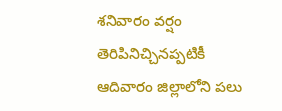శనివారం వర్షం తెరిపినిచ్చినప్పటికీ ఆదివారం జిల్లాలోని పలు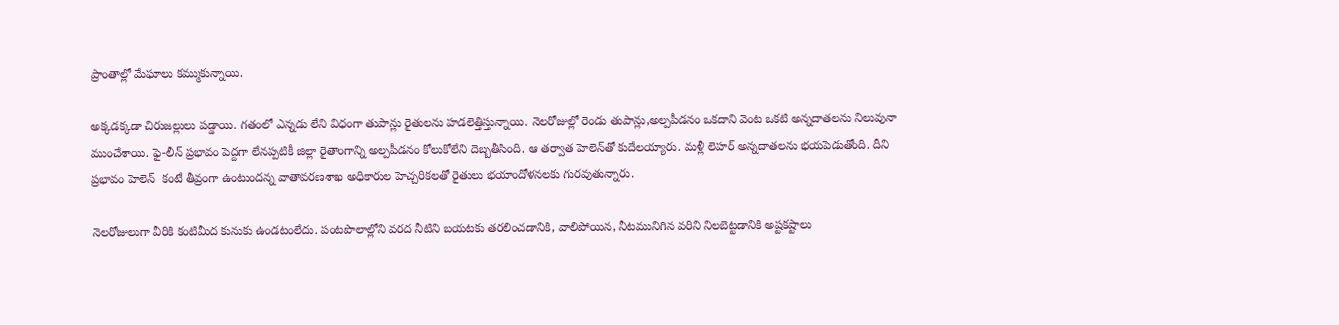ప్రాంతాల్లో మేఘాలు కమ్ముకున్నాయి.

అక్కడక్కడా చిరుజల్లులు పడ్డాయి. గతంలో ఎన్నడు లేని విధంగా తుపాన్లు రైతులను హడలెత్తిస్తున్నాయి. నెలరోజుల్లో రెండు తుపాన్లు,అల్పపీడనం ఒకదాని వెంట ఒకటి అన్నదాతలను నిలువునా ముంచేశాయి. ఫై-లీన్ ప్రభావం పెద్దగా లేనప్పటికీ జిల్లా రైతాంగాన్ని అల్పపీడనం కోలుకోలేని దెబ్బతీసింది. ఆ తర్వాత హెలెన్‌తో కుదేలయ్యారు. మళ్లీ లెహర్ అన్నదాతలను భయపెడుతోంది. దీని ప్రభావం హెలెన్  కంటే తీవ్రంగా ఉంటుందన్న వాతావరణశాఖ అధికారుల హెచ్చరికలతో రైతులు భయాందోళనలకు గురవుతున్నారు.

నెలరోజులుగా వీరికి కంటిమీద కునుకు ఉండటంలేదు. పంటపొలాల్లోని వరద నీటిని బయటకు తరలించడానికి, వాలిపోయిన, నీటమునిగిన వరిని నిలబెట్టడానికి అష్టకష్టాలు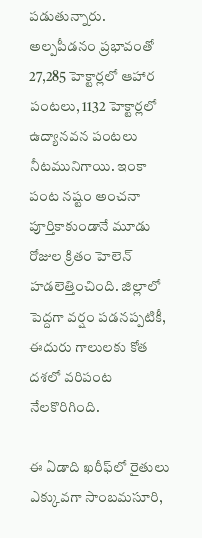పడుతున్నారు. అల్పపీడనం ప్రభావంతో 27,285 హెక్టార్లలో ఆహార పంటలు, 1132 హెక్టార్లలో ఉద్యానవన పంటలు నీటమునిగాయి. ఇంకా పంట నష్టం అంచనా పూర్తికాకుండానే మూడు రోజుల క్రితం హెలెన్ హడలెత్తించింది. జిల్లాలో పెద్దగా వర్షం పడనప్పటికీ, ఈదురు గాలులకు కోత దశలో వరిపంట నేలకొరిగింది.

ఈ ఏడాది ఖరీఫ్‌లో రైతులు ఎక్కువగా సాంబమసూరి,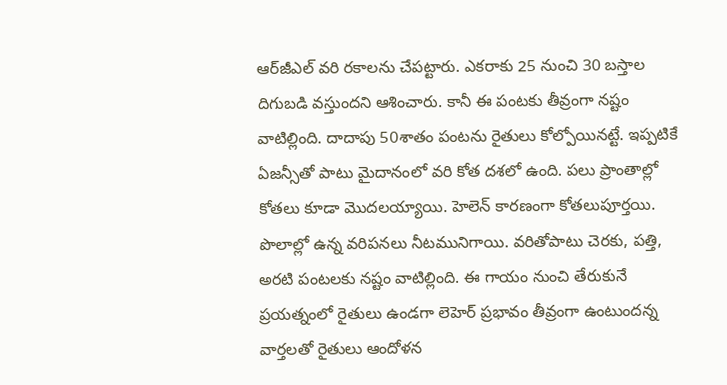ఆర్‌జీఎల్ వరి రకాలను చేపట్టారు. ఎకరాకు 25 నుంచి 30 బస్తాల దిగుబడి వస్తుందని ఆశించారు. కానీ ఈ పంటకు తీవ్రంగా నష్టం వాటిల్లింది. దాదాపు 50శాతం పంటను రైతులు కోల్పోయినట్టే. ఇప్పటికే ఏజన్సీతో పాటు మైదానంలో వరి కోత దశలో ఉంది. పలు ప్రాంతాల్లో కోతలు కూడా మొదలయ్యాయి. హెలెన్ కారణంగా కోతలుపూర్తయి. పొలాల్లో ఉన్న వరిపనలు నీటమునిగాయి. వరితోపాటు చెరకు, పత్తి, అరటి పంటలకు నష్టం వాటిల్లింది. ఈ గాయం నుంచి తేరుకునే ప్రయత్నంలో రైతులు ఉండగా లెహెర్ ప్రభావం తీవ్రంగా ఉంటుందన్న వార్తలతో రైతులు ఆందోళన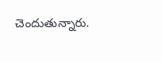చెందుతున్నారు.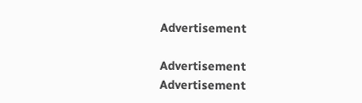Advertisement

Advertisement
Advertisement